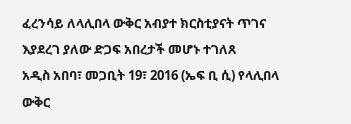ፈረንሳይ ለላሊበላ ውቅር አብያተ ክርስቲያናት ጥገና እያደረገ ያለው ድጋፍ አበረታች መሆኑ ተገለጸ
አዲስ አበባ፣ መጋቢት 19፣ 2016 (ኤፍ ቢ ሲ) የላሊበላ ውቅር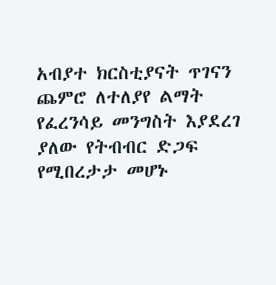አብያተ ክርስቲያናት ጥገናን ጨምሮ ለተለያየ ልማት የፈረንሳይ መንግስት እያደረገ ያለው የትብብር ድጋፍ የሚበረታታ መሆኑ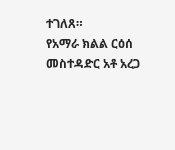ተገለጸ።
የአማራ ክልል ርዕሰ መስተዳድር አቶ አረጋ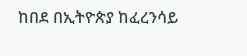ከበደ በኢትዮጵያ ከፈረንሳይ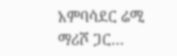አምባሳደር ሬሚ ማሪሾ ጋር…